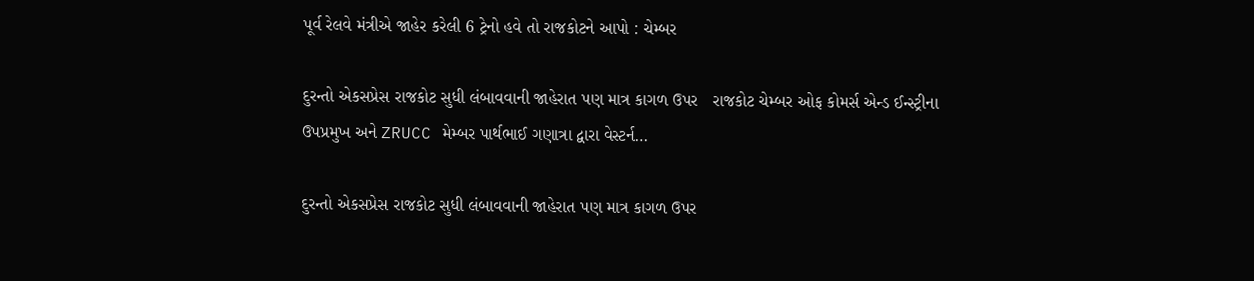પૂર્વ રેલવે મંત્રીએ જાહેર કરેલી 6 ટ્રેનો હવે તો રાજકોટને આપો : ચેમ્બર

દુરન્તો એકસપ્રેસ રાજકોટ સુધી લંબાવવાની જાહેરાત પણ માત્ર કાગળ ઉપર   રાજકોટ ચેમ્બર ઓફ કોમર્સ એન્ડ ઈન્સ્ટ્રીના ઉપપ્રમુખ અને ZRUCC મેમ્બર પાર્થભાઈ ગણાત્રા દ્વારા વેસ્ટર્ન…

દુરન્તો એકસપ્રેસ રાજકોટ સુધી લંબાવવાની જાહેરાત પણ માત્ર કાગળ ઉપર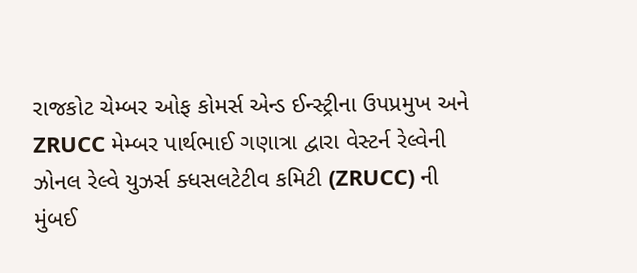રાજકોટ ચેમ્બર ઓફ કોમર્સ એન્ડ ઈન્સ્ટ્રીના ઉપપ્રમુખ અને ZRUCC મેમ્બર પાર્થભાઈ ગણાત્રા દ્વારા વેસ્ટર્ન રેલ્વેની ઝોનલ રેલ્વે યુઝર્સ ક્ધસલટેટીવ કમિટી (ZRUCC) ની મુંબઈ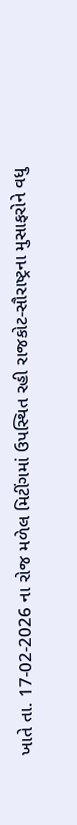ખાતે તા. 17-02-2026 ના રોજ મળેલ મિટીંગમાં ઉપસ્થિત રહી રાજકોટ-સૌરાષ્ટ્રના મુસાફરોને વધુ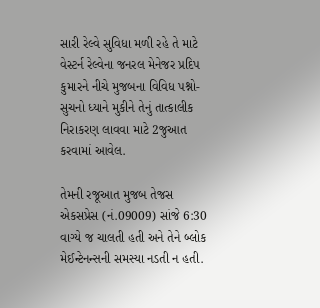સારી રેલ્વે સુવિધા મળી રહે તે માટે વેસ્ટર્ન રેલ્વેના જનરલ મેનેજર પ્રદિપ કુમારને નીચે મુજબના વિવિધ પશ્નો-સુચનો ધ્યાને મુકીને તેનું તાત્કાલીક નિરાકરણ લાવવા માટે 2જુઆત કરવામાં આવેલ.

તેમની રજૂઆત મુજબ તેજસ એકસપ્રેસ (નં.09009) સાંજે 6:30 વાગ્યે જ ચાલતી હતી અને તેને બ્લોક મેઈન્ટેનન્સની સમસ્યા નડતી ન હતી.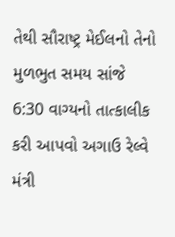તેથી સૌરાષ્ટ્ર મેઈલનો તેનો મુળભુત સમય સાંજે 6:30 વાગ્યનો તાત્કાલીક કરી આપવો અગાઉ રેલ્વે મંત્રી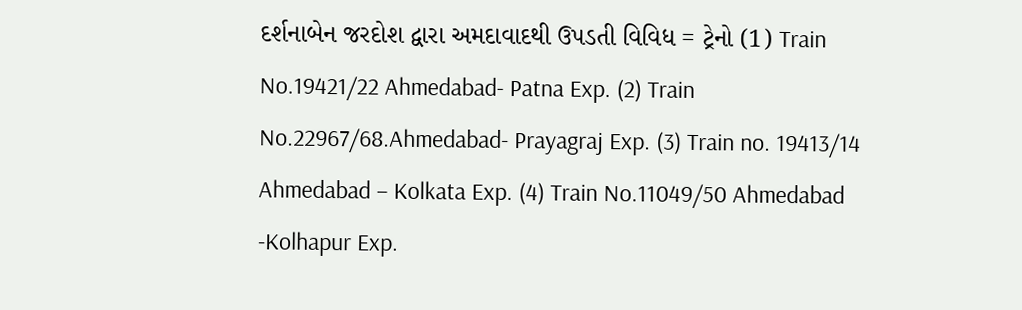દર્શનાબેન જરદોશ દ્વારા અમદાવાદથી ઉપડતી વિવિધ = ટ્રેનો (1) Train No.19421/22 Ahmedabad- Patna Exp. (2) Train No.22967/68.Ahmedabad- Prayagraj Exp. (3) Train no. 19413/14 Ahmedabad – Kolkata Exp. (4) Train No.11049/50 Ahmedabad -Kolhapur Exp.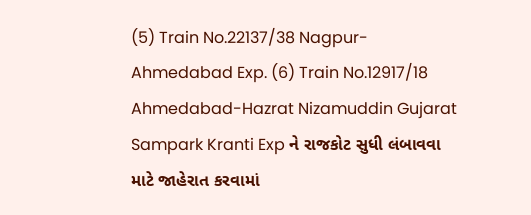(5) Train No.22137/38 Nagpur-Ahmedabad Exp. (6) Train No.12917/18 Ahmedabad-Hazrat Nizamuddin Gujarat Sampark Kranti Exp ને રાજકોટ સુધી લંબાવવા માટે જાહેરાત કરવામાં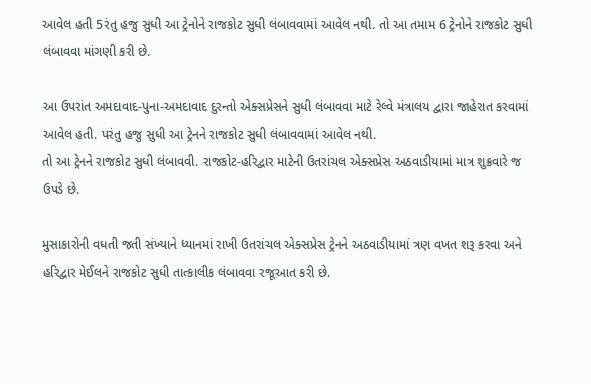આવેલ હતી 5રંતુ હજુ સુધી આ ટ્રેનોને રાજકોટ સુધી લંબાવવામાં આવેલ નથી. તો આ તમામ 6 ટ્રેનોને રાજકોટ સુધી લંબાવવા માંગણી કરી છે.

આ ઉપરાંત અમદાવાદ-પુના-અમદાવાદ દુરન્તો એક્સપ્રેસને સુધી લંબાવવા માટે રેલ્વે મંત્રાલય દ્વારા જાહેરાત કરવામાં આવેલ હતી. પરંતુ હજુ સુધી આ ટ્રેનને રાજકોટ સુધી લંબાવવામાં આવેલ નથી.
તો આ ટ્રેનને રાજકોટ સુધી લંબાવવી. રાજકોટ-હરિદ્વાર માટેની ઉતરાંચલ એક્સપ્રેસ અઠવાડીયામાં માત્ર શુક્રવારે જ ઉપડે છે.

મુસાકારોની વધતી જતી સંખ્યાને ધ્યાનમાં રાખી ઉતરાંચલ એક્સપ્રેસ ટ્રેનને અઠવાડીયામાં ત્રણ વખત શરૂ કરવા અને હરિદ્વાર મેઈલને રાજકોટ સુધી તાત્કાલીક લંબાવવા રજૂઆત કરી છે.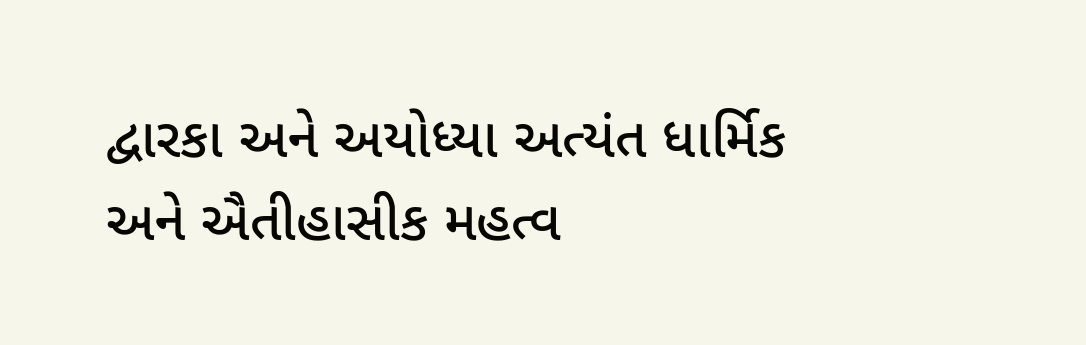દ્વારકા અને અયોધ્યા અત્યંત ધાર્મિક અને ઐતીહાસીક મહત્વ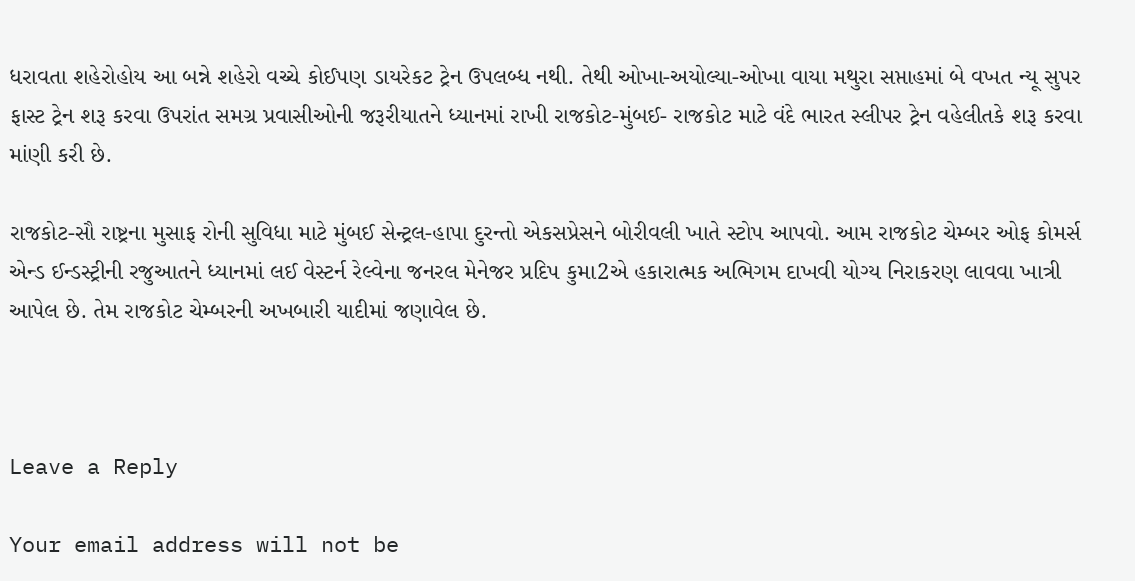ધરાવતા શહેરોહોય આ બન્ને શહેરો વચ્ચે કોઈપણ ડાયરેકટ ટ્રેન ઉપલબ્ધ નથી. તેથી ઓખા-અયોલ્યા-ઓખા વાયા મથુરા સપ્તાહમાં બે વખત ન્યૂ સુપર ફાસ્ટ ટ્રેન શરૂ કરવા ઉપરાંત સમગ્ર પ્રવાસીઓની જરૂરીયાતને ધ્યાનમાં રાખી રાજકોટ-મુંબઈ- રાજકોટ માટે વંદે ભારત સ્લીપર ટ્રેન વહેલીતકે શરૂ કરવા માંણી કરી છે.

રાજકોટ-સૌ રાષ્ટ્રના મુસાફ રોની સુવિધા માટે મુંબઈ સેન્ટ્રલ-હાપા દુરન્તો એકસપ્રેસને બોરીવલી ખાતે સ્ટોપ આપવો. આમ રાજકોટ ચેમ્બર ઓફ કોમર્સ એન્ડ ઈન્ડસ્ટ્રીની રજુઆતને ધ્યાનમાં લઈ વેસ્ટર્ન રેલ્વેના જનરલ મેનેજર પ્રદિપ કુમા2એ હકારાત્મક અભિગમ દાખવી યોગ્ય નિરાકરણ લાવવા ખાત્રી આપેલ છે. તેમ રાજકોટ ચેમ્બરની અખબારી યાદીમાં જણાવેલ છે.



Leave a Reply

Your email address will not be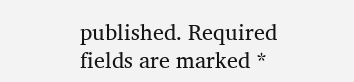published. Required fields are marked *